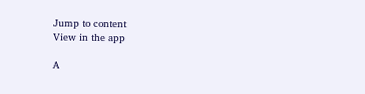Jump to content
View in the app

A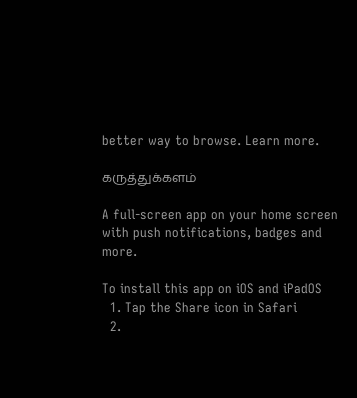better way to browse. Learn more.

கருத்துக்களம்

A full-screen app on your home screen with push notifications, badges and more.

To install this app on iOS and iPadOS
  1. Tap the Share icon in Safari
  2.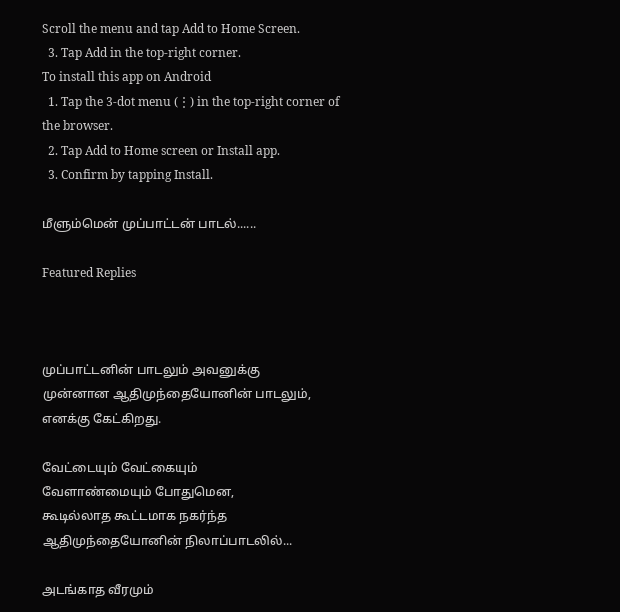Scroll the menu and tap Add to Home Screen.
  3. Tap Add in the top-right corner.
To install this app on Android
  1. Tap the 3-dot menu (⋮) in the top-right corner of the browser.
  2. Tap Add to Home screen or Install app.
  3. Confirm by tapping Install.

மீளும்மென் முப்பாட்டன் பாடல்......

Featured Replies



முப்பாட்டனின் பாடலும் அவனுக்கு
முன்னான ஆதிமுந்தையோனின் பாடலும்,
எனக்கு கேட்கிறது.

வேட்டையும் வேட்கையும்
வேளாண்மையும் போதுமென,
கூடில்லாத கூட்டமாக நகர்ந்த
ஆதிமுந்தையோனின் நிலாப்பாடலில்...

அடங்காத வீரமும்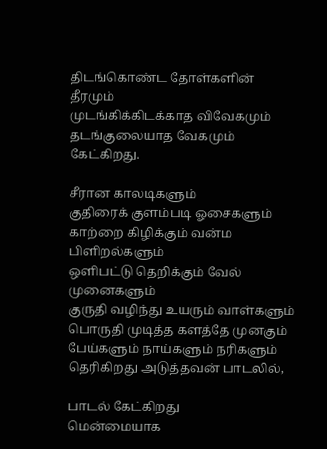திடங்கொண்ட தோள்களின் தீரமும்
முடங்கிக்கிடக்காத விவேகமும்
தடங்குலையாத வேகமும் கேட்கிறது.

சீரான காலடிகளும்
குதிரைக் குளம்படி ஓசைகளும்
காற்றை கிழிக்கும் வன்ம பிளிறல்களும்
ஒளிபட்டு தெறிக்கும் வேல் முனைகளும்
குருதி வழிந்து உயரும் வாள்களும்
பொருதி முடித்த களத்தே முனகும்
பேய்களும் நாய்களும் நரிகளும்
தெரிகிறது அடுத்தவன் பாடலில்,

பாடல் கேட்கிறது
மென்மையாக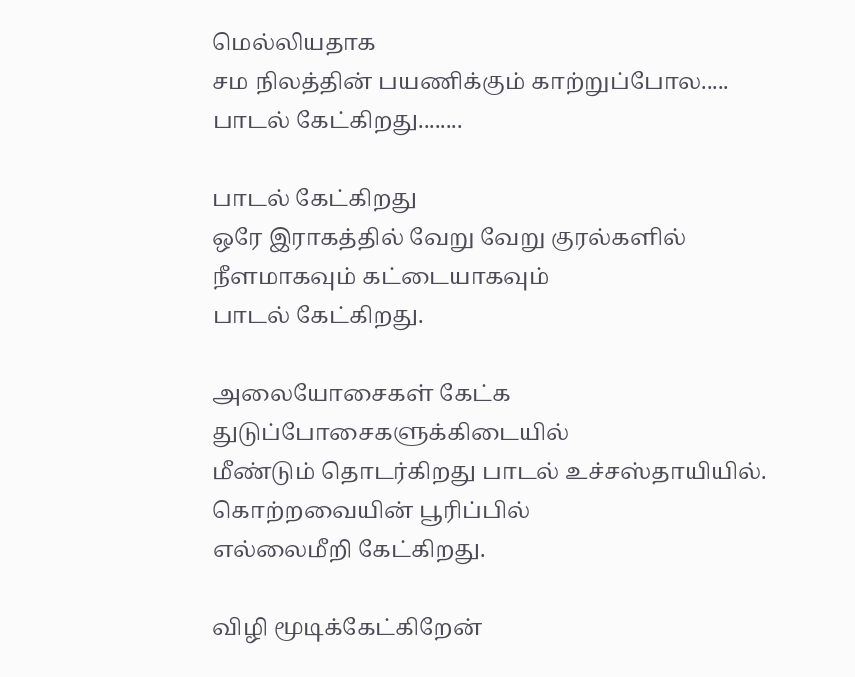மெல்லியதாக
சம நிலத்தின் பயணிக்கும் காற்றுப்போல.....
பாடல் கேட்கிறது........

பாடல் கேட்கிறது
ஒரே இராகத்தில் வேறு வேறு குரல்களில்
நீளமாகவும் கட்டையாகவும்
பாடல் கேட்கிறது.

அலையோசைகள் கேட்க
துடுப்போசைகளுக்கிடையில்
மீண்டும் தொடர்கிறது பாடல் உச்சஸ்தாயியில்.
கொற்றவையின் பூரிப்பில்
எல்லைமீறி கேட்கிறது.

விழி மூடிக்கேட்கிறேன்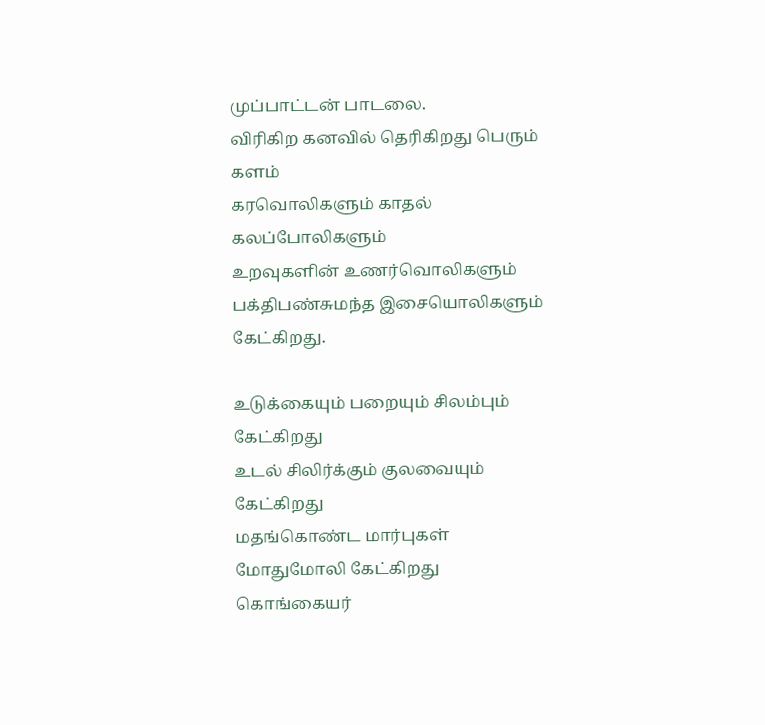முப்பாட்டன் பாடலை.
விரிகிற கனவில் தெரிகிறது பெரும் களம்
கரவொலிகளும் காதல் கலப்போலிகளும்
உறவுகளின் உணர்வொலிகளும்
பக்திபண்சுமந்த இசையொலிகளும் கேட்கிறது.

உடுக்கையும் பறையும் சிலம்பும் கேட்கிறது
உடல் சிலிர்க்கும் குலவையும் கேட்கிறது
மதங்கொண்ட மார்புகள் மோதுமோலி கேட்கிறது
கொங்கையர்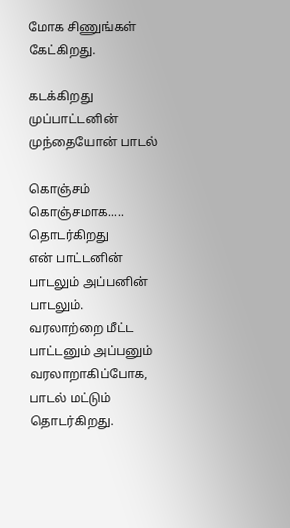மோக சிணுங்கள் கேட்கிறது.

கடக்கிறது முப்பாட்டனின்
முந்தையோன் பாடல்

கொஞ்சம் கொஞ்சமாக.....
தொடர்கிறது
என் பாட்டனின் பாடலும் அப்பனின் பாடலும்.
வரலாற்றை மீட்ட
பாட்டனும் அப்பனும் வரலாறாகிப்போக,
பாடல் மட்டும் தொடர்கிறது.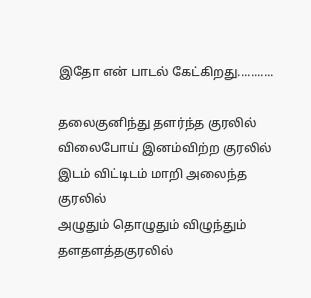இதோ என் பாடல் கேட்கிறது...........

தலைகுனிந்து தளர்ந்த குரலில்
விலைபோய் இனம்விற்ற குரலில்
இடம் விட்டிடம் மாறி அலைந்த குரலில்
அழுதும் தொழுதும் விழுந்தும் தளதளத்தகுரலில்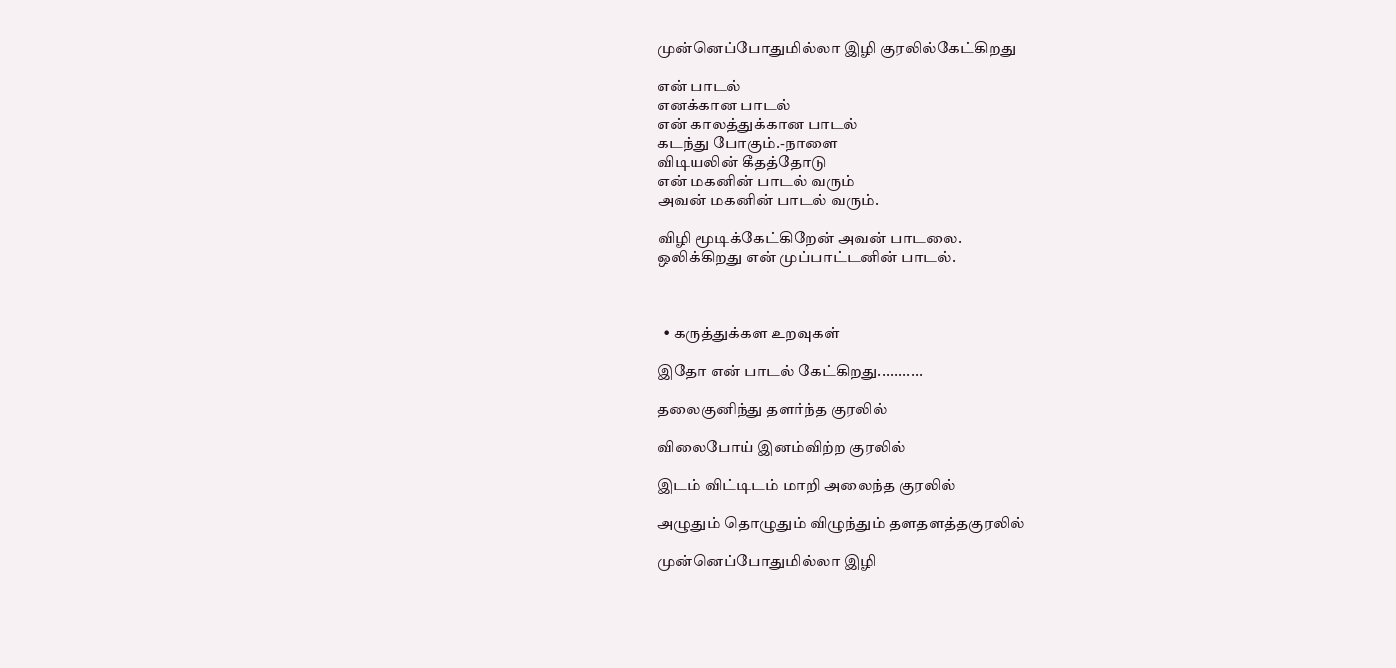முன்னெப்போதுமில்லா இழி குரலில்கேட்கிறது

என் பாடல்
எனக்கான பாடல்
என் காலத்துக்கான பாடல்
கடந்து போகும்.-நாளை
விடியலின் கீதத்தோடு
என் மகனின் பாடல் வரும்
அவன் மகனின் பாடல் வரும்.

விழி மூடிக்கேட்கிறேன் அவன் பாடலை.
ஒலிக்கிறது என் முப்பாட்டனின் பாடல்.



  • கருத்துக்கள உறவுகள்

இதோ என் பாடல் கேட்கிறது...........

தலைகுனிந்து தளர்ந்த குரலில்

விலைபோய் இனம்விற்ற குரலில்

இடம் விட்டிடம் மாறி அலைந்த குரலில்

அழுதும் தொழுதும் விழுந்தும் தளதளத்தகுரலில்

முன்னெப்போதுமில்லா இழி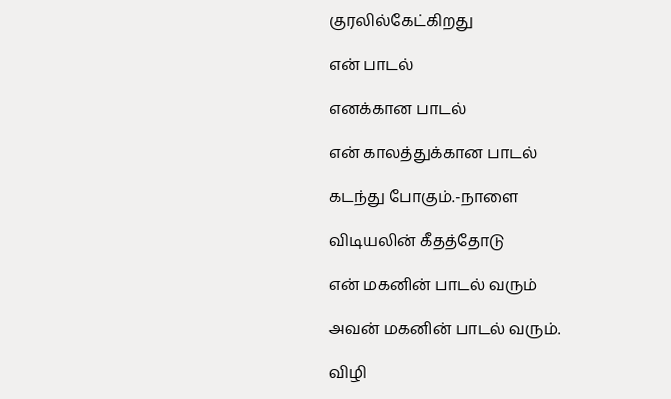குரலில்கேட்கிறது

என் பாடல்

எனக்கான பாடல்

என் காலத்துக்கான பாடல்

கடந்து போகும்.-நாளை

விடியலின் கீதத்தோடு

என் மகனின் பாடல் வரும்

அவன் மகனின் பாடல் வரும்.

விழி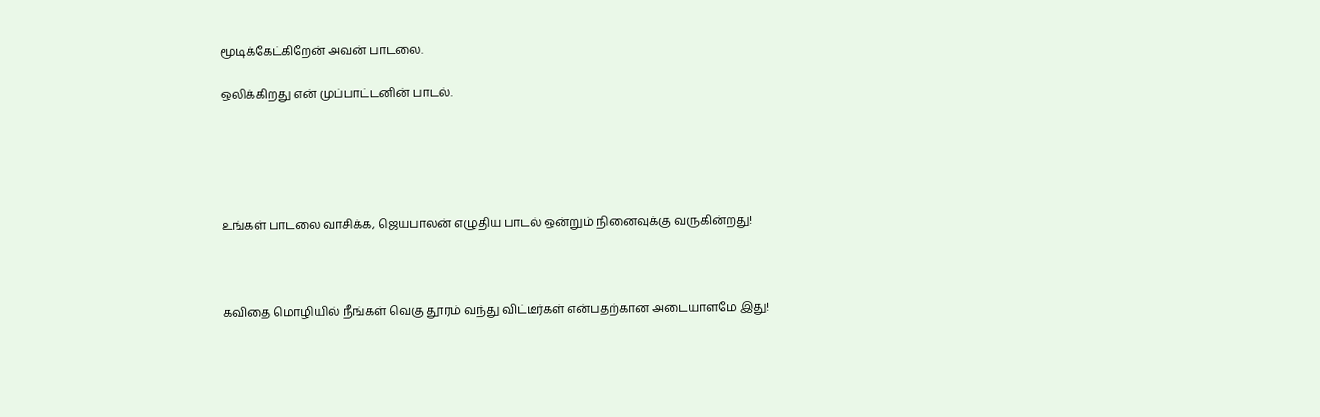மூடிக்கேட்கிறேன் அவன் பாடலை.

ஒலிக்கிறது என் முப்பாட்டனின் பாடல்.





உங்கள் பாடலை வாசிக்க, ஜெயபாலன் எழுதிய பாடல் ஒன்றும் நினைவுக்கு வருகின்றது!



கவிதை மொழியில் நீங்கள் வெகு தூரம் வந்து விட்டீர்கள் என்பதற்கான அடையாளமே இது!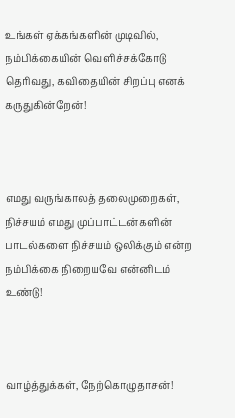உங்கள் ஏக்கங்களின் முடிவில், நம்பிக்கையின் வெளிச்சக்கோடு தெரிவது, கவிதையின் சிறப்பு எனக் கருதுகின்றேன்!



எமது வருங்காலத் தலைமுறைகள், நிச்சயம் எமது முப்பாட்டன்களின் பாடல்களை நிச்சயம் ஒலிக்கும் என்ற நம்பிக்கை நிறையவே என்னிடம் உண்டு!



வாழ்த்துக்கள், நேற்கொழுதாசன்!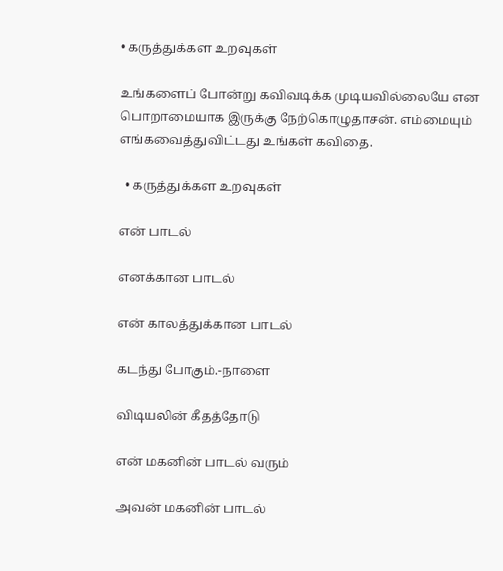• கருத்துக்கள உறவுகள்

உங்களைப் போன்று கவிவடிக்க முடியவில்லையே என பொறாமையாக இருக்கு நேற்கொழுதாசன். எம்மையும் எங்கவைத்துவிட்டது உங்கள் கவிதை.

  • கருத்துக்கள உறவுகள்

என் பாடல்

எனக்கான பாடல்

என் காலத்துக்கான பாடல்

கடந்து போகும்.-நாளை

விடியலின் கீதத்தோடு

என் மகனின் பாடல் வரும்

அவன் மகனின் பாடல்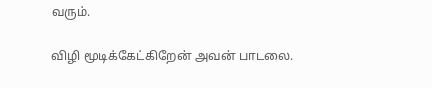வரும்.

விழி மூடிக்கேட்கிறேன் அவன் பாடலை.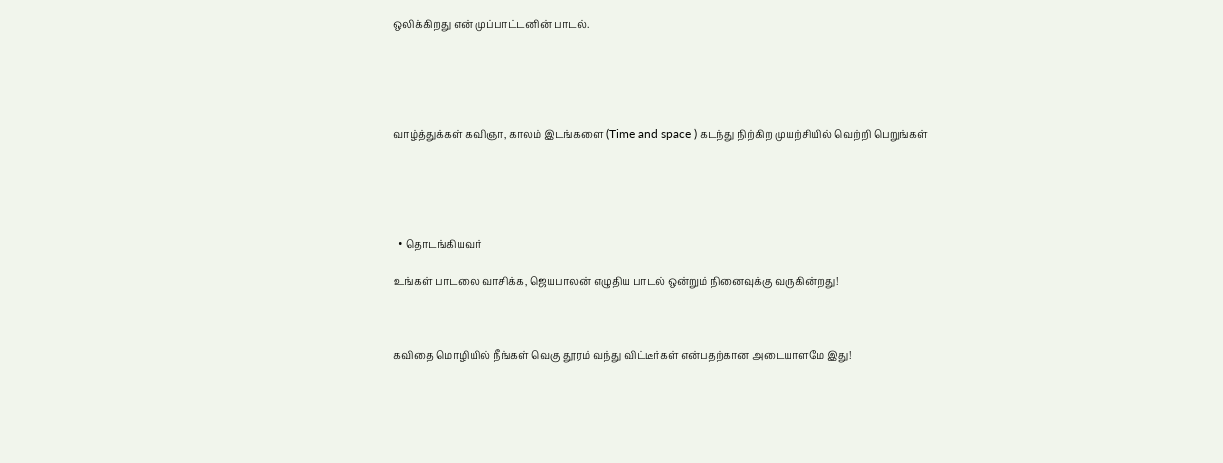ஒலிக்கிறது என் முப்பாட்டனின் பாடல்.





வாழ்த்துக்கள் கவிஞா, காலம் இடங்களை (Time and space ) கடந்து நிற்கிற முயற்சியில் வெற்றி பெறுங்கள்





  • தொடங்கியவர்

உங்கள் பாடலை வாசிக்க, ஜெயபாலன் எழுதிய பாடல் ஒன்றும் நினைவுக்கு வருகின்றது!



கவிதை மொழியில் நீங்கள் வெகு தூரம் வந்து விட்டீர்கள் என்பதற்கான அடையாளமே இது!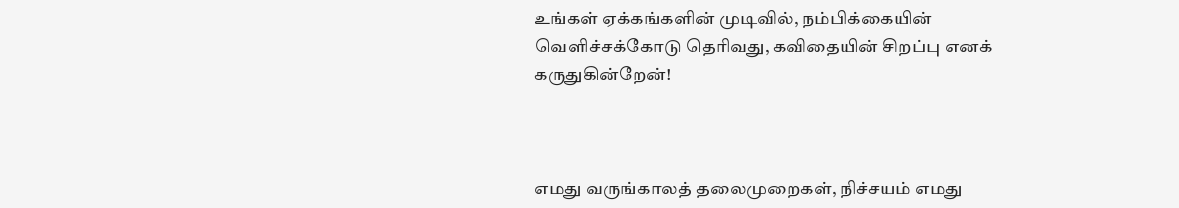உங்கள் ஏக்கங்களின் முடிவில், நம்பிக்கையின் வெளிச்சக்கோடு தெரிவது, கவிதையின் சிறப்பு எனக் கருதுகின்றேன்!



எமது வருங்காலத் தலைமுறைகள், நிச்சயம் எமது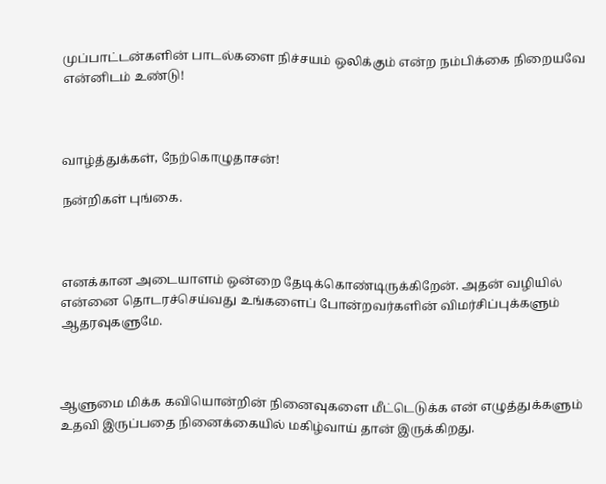முப்பாட்டன்களின் பாடல்களை நிச்சயம் ஒலிக்கும் என்ற நம்பிக்கை நிறையவே என்னிடம் உண்டு!



வாழ்த்துக்கள், நேற்கொழுதாசன்!

நன்றிகள் புங்கை.



எனக்கான அடையாளம் ஒன்றை தேடிக்கொண்டிருக்கிறேன். அதன் வழியில் என்னை தொடரச்செய்வது உங்களைப் போன்றவர்களின் விமர்சிப்புக்களும் ஆதரவுகளுமே.



ஆளுமை மிக்க கவியொன்றின் நினைவுகளை மீட்டெடுக்க என் எழுத்துக்களும் உதவி இருப்பதை நினைக்கையில் மகிழ்வாய் தான் இருக்கிறது.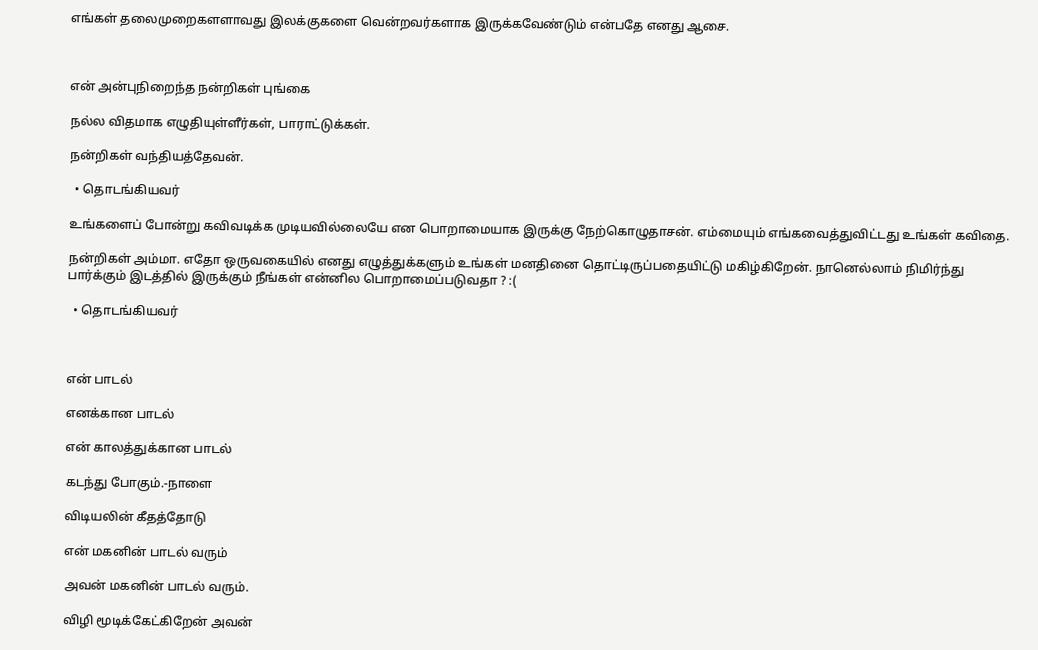எங்கள் தலைமுறைகளளாவது இலக்குகளை வென்றவர்களாக இருக்கவேண்டும் என்பதே எனது ஆசை.



என் அன்புநிறைந்த நன்றிகள் புங்கை

நல்ல விதமாக எழுதியுள்ளீர்கள், பாராட்டுக்கள்.

நன்றிகள் வந்தியத்தேவன்.

  • தொடங்கியவர்

உங்களைப் போன்று கவிவடிக்க முடியவில்லையே என பொறாமையாக இருக்கு நேற்கொழுதாசன். எம்மையும் எங்கவைத்துவிட்டது உங்கள் கவிதை.

நன்றிகள் அம்மா. எதோ ஒருவகையில் எனது எழுத்துக்களும் உங்கள் மனதினை தொட்டிருப்பதையிட்டு மகிழ்கிறேன். நானெல்லாம் நிமிர்ந்து பார்க்கும் இடத்தில் இருக்கும் நீங்கள் என்னில பொறாமைப்படுவதா ? :(

  • தொடங்கியவர்



என் பாடல்

எனக்கான பாடல்

என் காலத்துக்கான பாடல்

கடந்து போகும்.-நாளை

விடியலின் கீதத்தோடு

என் மகனின் பாடல் வரும்

அவன் மகனின் பாடல் வரும்.

விழி மூடிக்கேட்கிறேன் அவன்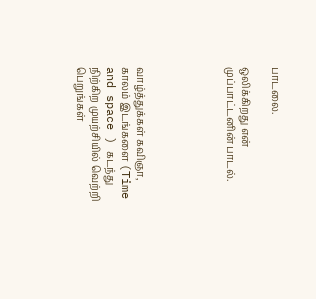பாடலை.

ஒலிக்கிறது என் முப்பாட்டனின் பாடல்.





வாழ்த்துக்கள் கவிஞா, காலம் இடங்களை (Time and space ) கடந்து நிற்கிற முயற்சியில் வெற்றி பெறுங்கள்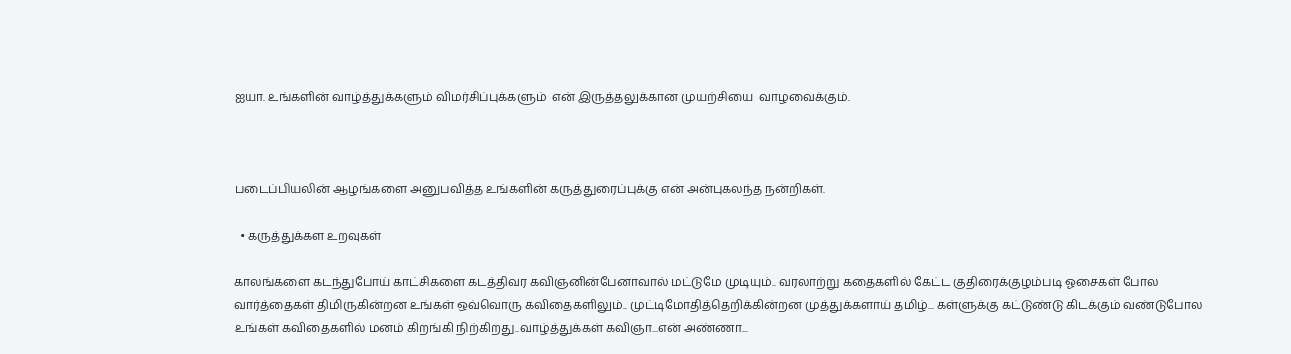ஐயா. உங்களின் வாழ்த்துக்களும் விமர்சிப்புக்களும்  என் இருத்தலுக்கான முயற்சியை  வாழவைக்கும்.



படைப்பியலின் ஆழங்களை அனுபவித்த உங்களின் கருத்துரைப்புக்கு என் அன்புகலந்த நன்றிகள்.

  • கருத்துக்கள உறவுகள்

காலங்களை கடந்துபோய் காட்சிகளை கடத்திவர கவிஞனின்பேனாவால் மட்டுமே முடியும்.. வரலாற்று கதைகளில் கேட்ட குதிரைக்குழம்படி ஓசைகள் போல வார்த்தைகள் திமிருகின்றன உங்கள் ஒவ்வொரு கவிதைகளிலும்.. முட்டிமோதித்தெறிக்கின்றன முத்துக்களாய் தமிழ்... கள்ளுக்கு கட்டுண்டு கிடக்கும் வண்டுபோல உங்கள் கவிதைகளில் மனம் கிறங்கி நிற்கிறது..வாழ்த்துக்கள் கவிஞா...என் அண்ணா...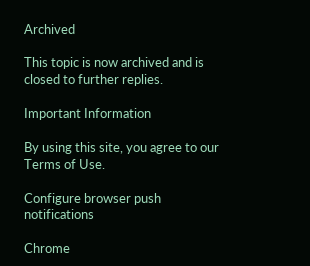Archived

This topic is now archived and is closed to further replies.

Important Information

By using this site, you agree to our Terms of Use.

Configure browser push notifications

Chrome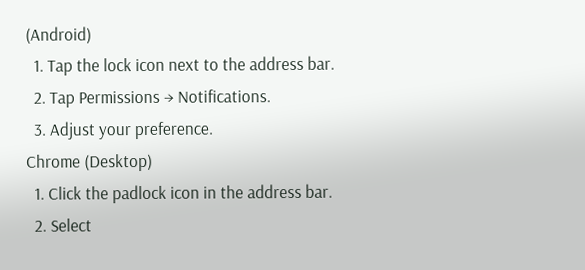(Android)
  1. Tap the lock icon next to the address bar.
  2. Tap Permissions → Notifications.
  3. Adjust your preference.
Chrome (Desktop)
  1. Click the padlock icon in the address bar.
  2. Select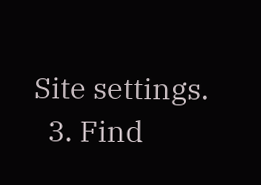Site settings.
  3. Find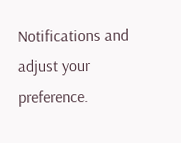Notifications and adjust your preference.